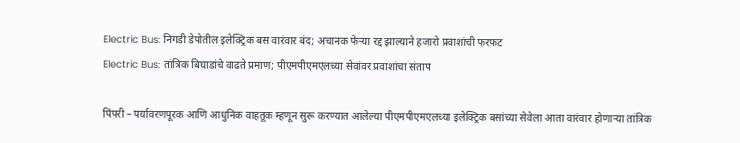Electric Bus: निगडी डेपोतील इलेक्ट्रिक बस वारंवार बंद; अचानक फेऱ्या रद्द झाल्याने हजारो प्रवाशांची फरफट
Electric Bus: तांत्रिक बिघाडांचे वाढते प्रमाण; पीएमपीएमएलच्या सेवांवर प्रवाशांचा संताप

पिंपरी – पर्यावरणपूरक आणि आधुनिक वाहतूक म्हणून सुरू करण्यात आलेल्या पीएमपीएमएलच्या इलेक्ट्रिक बसांच्या सेवेला आता वारंवार होणाऱ्या तांत्रिक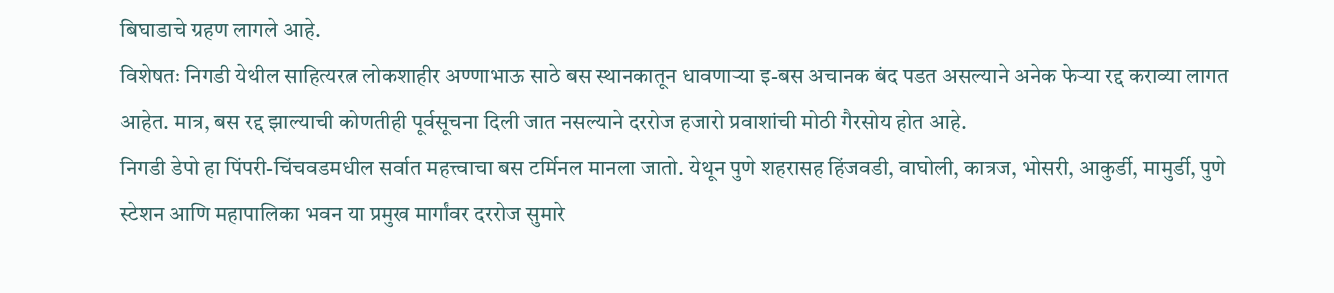बिघाडाचे ग्रहण लागले आहे.
विशेषतः निगडी येथील साहित्यरत्न लोकशाहीर अण्णाभाऊ साठे बस स्थानकातून धावणाऱ्या इ-बस अचानक बंद पडत असल्याने अनेक फेऱ्या रद्द कराव्या लागत आहेत. मात्र, बस रद्द झाल्याची कोणतीही पूर्वसूचना दिली जात नसल्याने दररोज हजारो प्रवाशांची मोठी गैरसोय होत आहे.
निगडी डेपो हा पिंपरी-चिंचवडमधील सर्वात महत्त्वाचा बस टर्मिनल मानला जातो. येथून पुणे शहरासह हिंजवडी, वाघोली, कात्रज, भोसरी, आकुर्डी, मामुर्डी, पुणे स्टेशन आणि महापालिका भवन या प्रमुख मार्गांवर दररोज सुमारे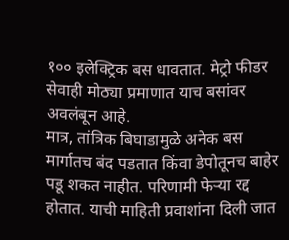१०० इलेक्ट्रिक बस धावतात. मेट्रो फीडर सेवाही मोठ्या प्रमाणात याच बसांवर अवलंबून आहे.
मात्र, तांत्रिक बिघाडामुळे अनेक बस मार्गातच बंद पडतात किंवा डेपोतूनच बाहेर पडू शकत नाहीत. परिणामी फेऱ्या रद्द होतात. याची माहिती प्रवाशांना दिली जात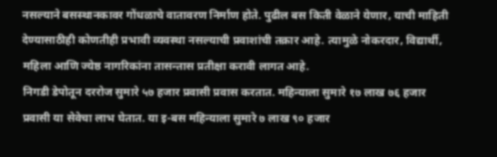नसल्याने बसस्थानकावर गोंधळाचे वातावरण निर्माण होते. पुढील बस किती वेळाने येणार, याची माहिती देण्यासाठीही कोणतीही प्रभावी व्यवस्था नसल्याची प्रवाशांची तक्रार आहे. त्यामुळे नोकरदार, विद्यार्थी, महिला आणि ज्येष्ठ नागरिकांना तासन्तास प्रतीक्षा करावी लागत आहे.
निगडी डेपोतून दररोज सुमारे ५७ हजार प्रवासी प्रवास करतात. महिन्याला सुमारे १७ लाख ७६ हजार प्रवासी या सेवेचा लाभ घेतात. या इ-बस महिन्याला सुमारे ७ लाख ९० हजार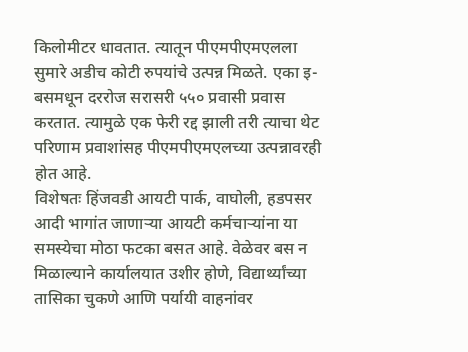किलोमीटर धावतात. त्यातून पीएमपीएमएलला सुमारे अडीच कोटी रुपयांचे उत्पन्न मिळते. एका इ-बसमधून दररोज सरासरी ५५० प्रवासी प्रवास करतात. त्यामुळे एक फेरी रद्द झाली तरी त्याचा थेट परिणाम प्रवाशांसह पीएमपीएमएलच्या उत्पन्नावरही होत आहे.
विशेषतः हिंजवडी आयटी पार्क, वाघोली, हडपसर आदी भागांत जाणाऱ्या आयटी कर्मचाऱ्यांना या समस्येचा मोठा फटका बसत आहे. वेळेवर बस न मिळाल्याने कार्यालयात उशीर होणे, विद्यार्थ्यांच्या तासिका चुकणे आणि पर्यायी वाहनांवर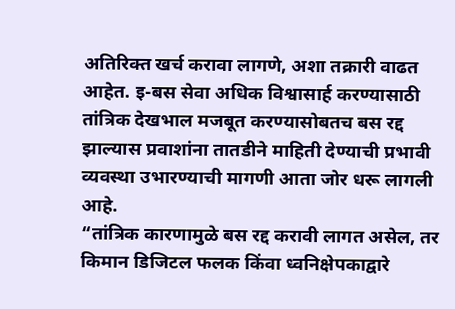अतिरिक्त खर्च करावा लागणे, अशा तक्रारी वाढत आहेत. इ-बस सेवा अधिक विश्वासार्ह करण्यासाठी तांत्रिक देखभाल मजबूत करण्यासोबतच बस रद्द झाल्यास प्रवाशांना तातडीने माहिती देण्याची प्रभावी व्यवस्था उभारण्याची मागणी आता जोर धरू लागली आहे.
“तांत्रिक कारणामुळे बस रद्द करावी लागत असेल, तर किमान डिजिटल फलक किंवा ध्वनिक्षेपकाद्वारे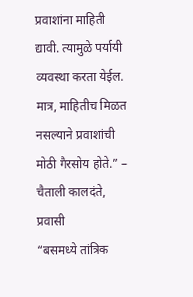प्रवाशांना माहिती द्यावी. त्यामुळे पर्यायी व्यवस्था करता येईल. मात्र, माहितीच मिळत नसल्याने प्रवाशांची मोठी गैरसोय होते.” – चैताली कालदंते, प्रवासी
“बसमध्ये तांत्रिक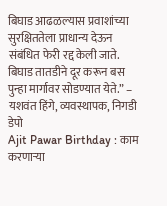बिघाड आढळल्यास प्रवाशांच्या सुरक्षिततेला प्राधान्य देऊन संबंधित फेरी रद्द केली जाते. बिघाड तातडीने दूर करून बस पुन्हा मार्गावर सोडण्यात येते.” – यशवंत हिंगे, व्यवस्थापक, निगडी डेपो
Ajit Pawar Birthday : काम करणाऱ्या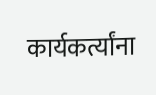कार्यकर्त्यांना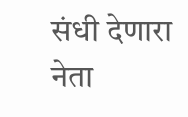संधी देणारा नेता